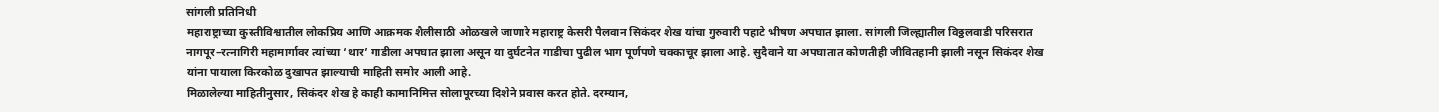सांगली प्रतिनिधी
महाराष्ट्राच्या कुस्तीविश्वातील लोकप्रिय आणि आक्रमक शैलीसाठी ओळखले जाणारे महाराष्ट्र केसरी पैलवान सिकंदर शेख यांचा गुरुवारी पहाटे भीषण अपघात झाला. सांगली जिल्ह्यातील विठ्ठलवाडी परिसरात नागपूर–रत्नागिरी महामार्गावर त्यांच्या ‘थार’ गाडीला अपघात झाला असून या दुर्घटनेत गाडीचा पुढील भाग पूर्णपणे चक्काचूर झाला आहे. सुदैवाने या अपघातात कोणतीही जीवितहानी झाली नसून सिकंदर शेख यांना पायाला किरकोळ दुखापत झाल्याची माहिती समोर आली आहे.
मिळालेल्या माहितीनुसार, सिकंदर शेख हे काही कामानिमित्त सोलापूरच्या दिशेने प्रवास करत होते. दरम्यान,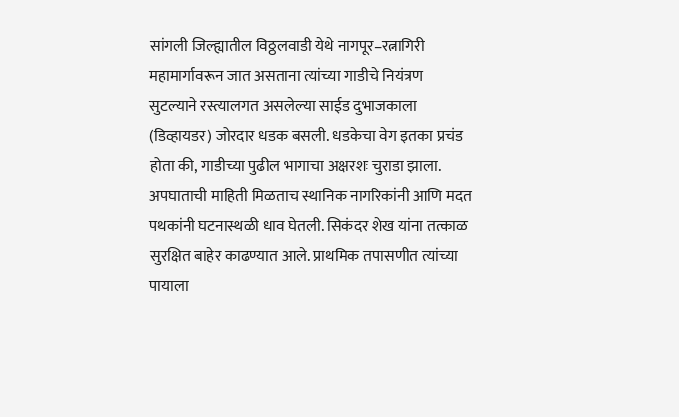सांगली जिल्ह्यातील विठ्ठलवाडी येथे नागपूर–रत्नागिरी महामार्गावरून जात असताना त्यांच्या गाडीचे नियंत्रण सुटल्याने रस्त्यालगत असलेल्या साईड दुभाजकाला (डिव्हायडर) जोरदार धडक बसली. धडकेचा वेग इतका प्रचंड होता की, गाडीच्या पुढील भागाचा अक्षरशः चुराडा झाला.
अपघाताची माहिती मिळताच स्थानिक नागरिकांनी आणि मदत पथकांनी घटनास्थळी धाव घेतली. सिकंदर शेख यांना तत्काळ सुरक्षित बाहेर काढण्यात आले. प्राथमिक तपासणीत त्यांच्या पायाला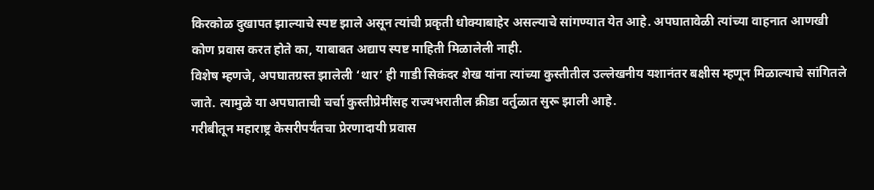किरकोळ दुखापत झाल्याचे स्पष्ट झाले असून त्यांची प्रकृती धोक्याबाहेर असल्याचे सांगण्यात येत आहे. अपघातावेळी त्यांच्या वाहनात आणखी कोण प्रवास करत होते का, याबाबत अद्याप स्पष्ट माहिती मिळालेली नाही.
विशेष म्हणजे, अपघातग्रस्त झालेली ‘थार’ ही गाडी सिकंदर शेख यांना त्यांच्या कुस्तीतील उल्लेखनीय यशानंतर बक्षीस म्हणून मिळाल्याचे सांगितले जाते. त्यामुळे या अपघाताची चर्चा कुस्तीप्रेमींसह राज्यभरातील क्रीडा वर्तुळात सुरू झाली आहे.
गरीबीतून महाराष्ट्र केसरीपर्यंतचा प्रेरणादायी प्रवास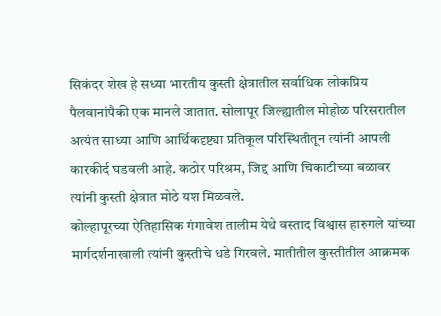सिकंदर शेख हे सध्या भारतीय कुस्ती क्षेत्रातील सर्वाधिक लोकप्रिय पैलवानांपैकी एक मानले जातात. सोलापूर जिल्ह्यातील मोहोळ परिसरातील अत्यंत साध्या आणि आर्थिकदृष्ट्या प्रतिकूल परिस्थितीतून त्यांनी आपली कारकीर्द घडवली आहे. कठोर परिश्रम, जिद्द आणि चिकाटीच्या बळावर त्यांनी कुस्ती क्षेत्रात मोठे यश मिळवले.
कोल्हापूरच्या ऐतिहासिक गंगावेश तालीम येथे वस्ताद विश्वास हारुगले यांच्या मार्गदर्शनाखाली त्यांनी कुस्तीचे धडे गिरवले. मातीतील कुस्तीतील आक्रमक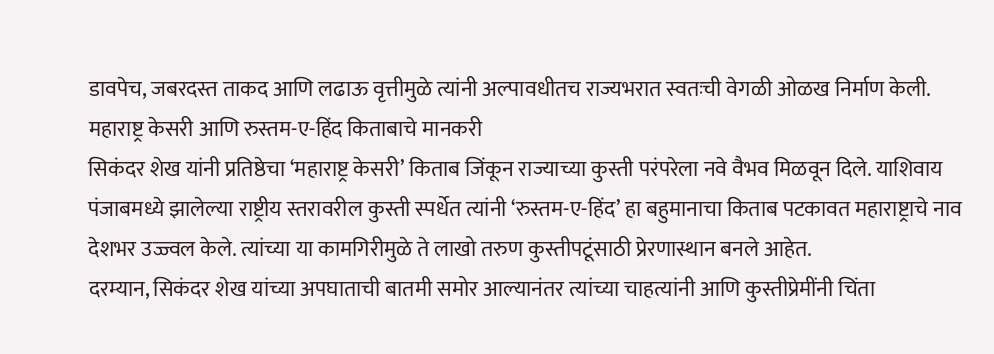डावपेच, जबरदस्त ताकद आणि लढाऊ वृत्तीमुळे त्यांनी अल्पावधीतच राज्यभरात स्वतःची वेगळी ओळख निर्माण केली.
महाराष्ट्र केसरी आणि रुस्तम-ए-हिंद किताबाचे मानकरी
सिकंदर शेख यांनी प्रतिष्ठेचा ‘महाराष्ट्र केसरी’ किताब जिंकून राज्याच्या कुस्ती परंपरेला नवे वैभव मिळवून दिले. याशिवाय पंजाबमध्ये झालेल्या राष्ट्रीय स्तरावरील कुस्ती स्पर्धेत त्यांनी ‘रुस्तम-ए-हिंद’ हा बहुमानाचा किताब पटकावत महाराष्ट्राचे नाव देशभर उज्ज्वल केले. त्यांच्या या कामगिरीमुळे ते लाखो तरुण कुस्तीपटूंसाठी प्रेरणास्थान बनले आहेत.
दरम्यान, सिकंदर शेख यांच्या अपघाताची बातमी समोर आल्यानंतर त्यांच्या चाहत्यांनी आणि कुस्तीप्रेमींनी चिंता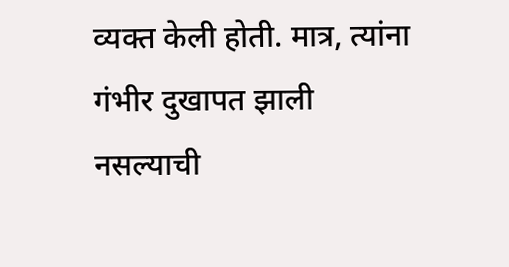व्यक्त केली होती. मात्र, त्यांना गंभीर दुखापत झाली नसल्याची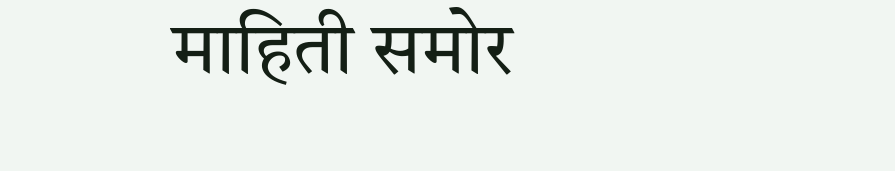माहिती समोर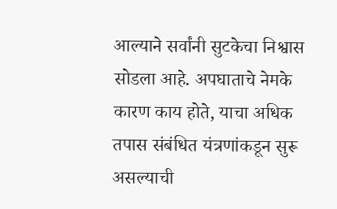आल्याने सर्वांनी सुटकेचा निश्वास सोडला आहे. अपघाताचे नेमके कारण काय होते, याचा अधिक तपास संबंधित यंत्रणांकडून सुरू असल्याची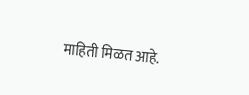माहिती मिळत आहे.